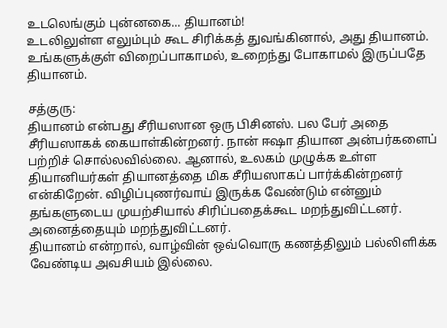உடலெங்கும் புன்னகை... தியானம்!
உடலிலுள்ள எலும்பும் கூட சிரிக்கத் துவங்கினால், அது தியானம். உங்களுக்குள் விறைப்பாகாமல், உறைந்து போகாமல் இருப்பதே தியானம்.

சத்குரு:
தியானம் என்பது சீரியஸான ஒரு பிசினஸ். பல பேர் அதை சீரியஸாகக் கையாள்கின்றனர். நான் ஈஷா தியான அன்பர்களைப் பற்றிச் சொல்லவில்லை. ஆனால், உலகம் முழுக்க உள்ள தியானியர்கள் தியானத்தை மிக சீரியஸாகப் பார்க்கின்றனர் என்கிறேன். விழிப்புணர்வாய் இருக்க வேண்டும் என்னும் தங்களுடைய முயற்சியால் சிரிப்பதைக்கூட மறந்துவிட்டனர். அனைத்தையும் மறந்துவிட்டனர்.
தியானம் என்றால், வாழ்வின் ஒவ்வொரு கணத்திலும் பல்லிளிக்க வேண்டிய அவசியம் இல்லை.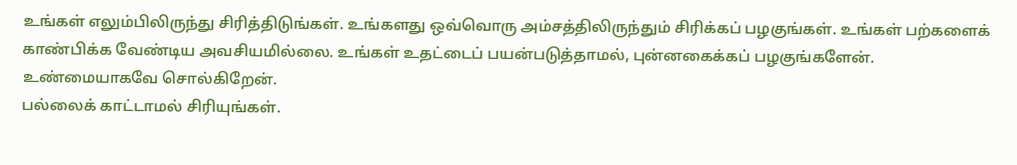உங்கள் எலும்பிலிருந்து சிரித்திடுங்கள். உங்களது ஒவ்வொரு அம்சத்திலிருந்தும் சிரிக்கப் பழகுங்கள். உங்கள் பற்களைக் காண்பிக்க வேண்டிய அவசியமில்லை. உங்கள் உதட்டைப் பயன்படுத்தாமல், புன்னகைக்கப் பழகுங்களேன். உண்மையாகவே சொல்கிறேன்.
பல்லைக் காட்டாமல் சிரியுங்கள்.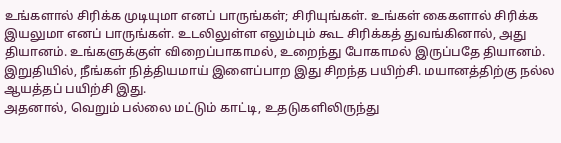உங்களால் சிரிக்க முடியுமா எனப் பாருங்கள்; சிரியுங்கள். உங்கள் கைகளால் சிரிக்க இயலுமா எனப் பாருங்கள். உடலிலுள்ள எலும்பும் கூட சிரிக்கத் துவங்கினால், அது தியானம். உங்களுக்குள் விறைப்பாகாமல், உறைந்து போகாமல் இருப்பதே தியானம். இறுதியில், நீங்கள் நித்தியமாய் இளைப்பாற இது சிறந்த பயிற்சி. மயானத்திற்கு நல்ல ஆயத்தப் பயிற்சி இது.
அதனால், வெறும் பல்லை மட்டும் காட்டி, உதடுகளிலிருந்து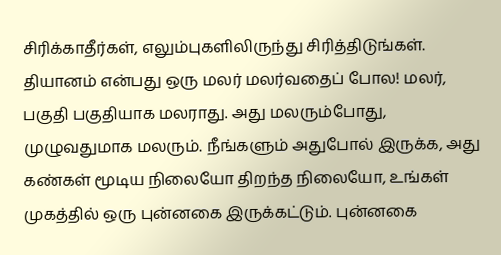சிரிக்காதீர்கள், எலும்புகளிலிருந்து சிரித்திடுங்கள். தியானம் என்பது ஒரு மலர் மலர்வதைப் போல! மலர், பகுதி பகுதியாக மலராது. அது மலரும்போது, முழுவதுமாக மலரும். நீங்களும் அதுபோல் இருக்க, அது கண்கள் மூடிய நிலையோ திறந்த நிலையோ, உங்கள் முகத்தில் ஒரு புன்னகை இருக்கட்டும். புன்னகை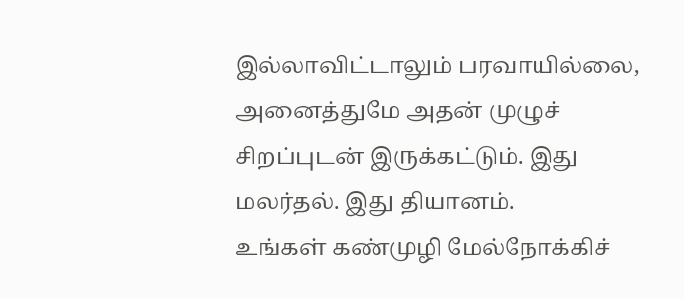இல்லாவிட்டாலும் பரவாயில்லை, அனைத்துமே அதன் முழுச் சிறப்புடன் இருக்கட்டும். இது மலர்தல். இது தியானம்.
உங்கள் கண்முழி மேல்நோக்கிச்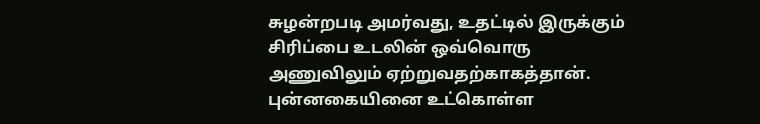சுழன்றபடி அமர்வது, உதட்டில் இருக்கும் சிரிப்பை உடலின் ஒவ்வொரு அணுவிலும் ஏற்றுவதற்காகத்தான். புன்னகையினை உட்கொள்ள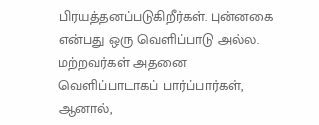பிரயத்தனப்படுகிறீர்கள். புன்னகை என்பது ஒரு வெளிப்பாடு அல்ல. மற்றவர்கள் அதனை வெளிப்பாடாகப் பார்ப்பார்கள், ஆனால்,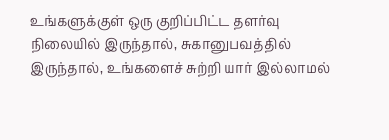உங்களுக்குள் ஒரு குறிப்பிட்ட தளர்வு நிலையில் இருந்தால், சுகானுபவத்தில் இருந்தால், உங்களைச் சுற்றி யார் இல்லாமல்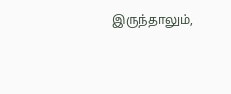இருந்தாலும்,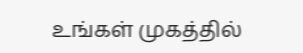உங்கள் முகத்தில்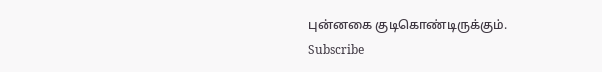புன்னகை குடிகொண்டிருக்கும்.
Subscribe